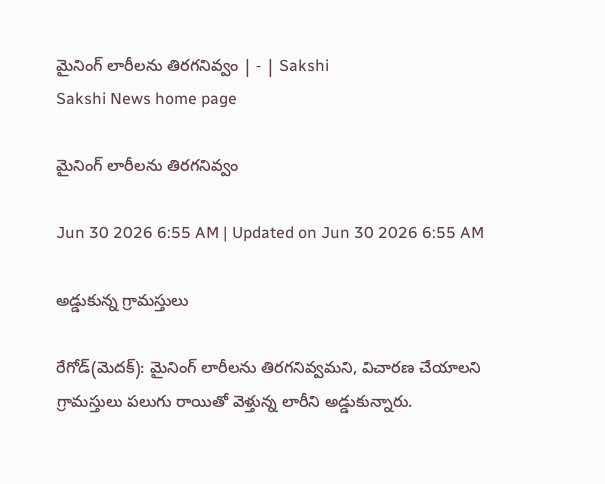మైనింగ్‌ లారీలను తిరగనివ్వం | - | Sakshi
Sakshi News home page

మైనింగ్‌ లారీలను తిరగనివ్వం

Jun 30 2026 6:55 AM | Updated on Jun 30 2026 6:55 AM

అడ్డుకున్న గ్రామస్తులు

రేగోడ్‌(మెదక్‌): మైనింగ్‌ లారీలను తిరగనివ్వమని, విచారణ చేయాలని గ్రామస్తులు పలుగు రాయితో వెళ్తున్న లారీని అడ్డుకున్నారు.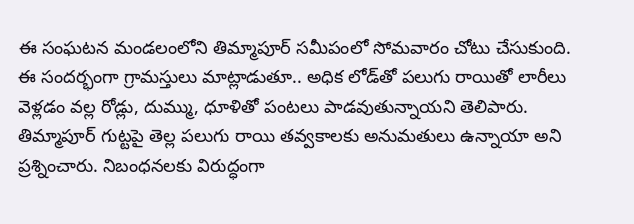ఈ సంఘటన మండలంలోని తిమ్మాపూర్‌ సమీపంలో సోమవారం చోటు చేసుకుంది. ఈ సందర్భంగా గ్రామస్తులు మాట్లాడుతూ.. అధిక లోడ్‌తో పలుగు రాయితో లారీలు వెళ్లడం వల్ల రోడ్లు, దుమ్ము, ధూళితో పంటలు పాడవుతున్నాయని తెలిపారు. తిమ్మాపూర్‌ గుట్టపై తెల్ల పలుగు రాయి తవ్వకాలకు అనుమతులు ఉన్నాయా అని ప్రశ్నించారు. నిబంధనలకు విరుద్ధంగా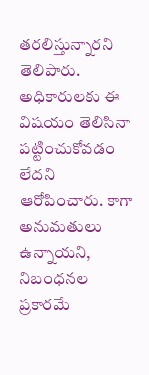తరలిస్తున్నారని తెలిపారు. అధికారులకు ఈ విషయం తెలిసినా పట్టించుకోవడం లేదని ఆరోపించారు. కాగా అనుమతులు ఉన్నాయని, నిబంధనల ప్రకారమే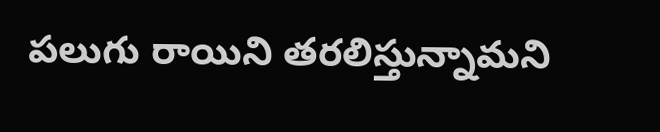పలుగు రాయిని తరలిస్తున్నామని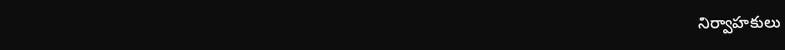నిర్వాహకులు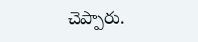చెప్పారు.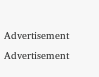Advertisement
Advertisement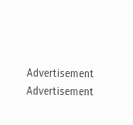Advertisement
Advertisement